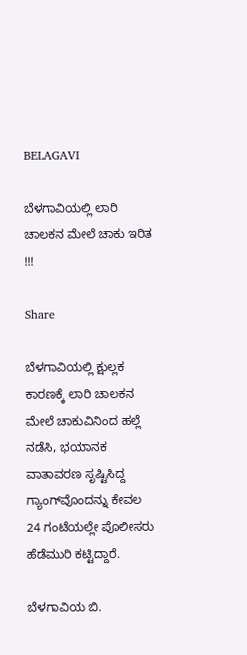BELAGAVI

ಬೆಳಗಾವಿಯಲ್ಲಿ ಲಾರಿ ಚಾಲಕನ ಮೇಲೆ ಚಾಕು ಇರಿತ !!!

Share

ಬೆಳಗಾವಿಯಲ್ಲಿ ಕ್ಷುಲ್ಲಕ ಕಾರಣಕ್ಕೆ ಲಾರಿ ಚಾಲಕನ ಮೇಲೆ ಚಾಕುವಿನಿಂದ ಹಲ್ಲೆ ನಡೆಸಿ, ಭಯಾನಕ ವಾತಾವರಣ ಸೃಷ್ಟಿಸಿದ್ದ ಗ್ಯಾಂಗ್‌ವೊಂದನ್ನು ಕೇವಲ 24 ಗಂಟೆಯಲ್ಲೇ ಪೊಲೀಸರು ಹೆಡೆಮುರಿ ಕಟ್ಟಿದ್ದಾರೆ.

ಬೆಳಗಾವಿಯ ಬಿ.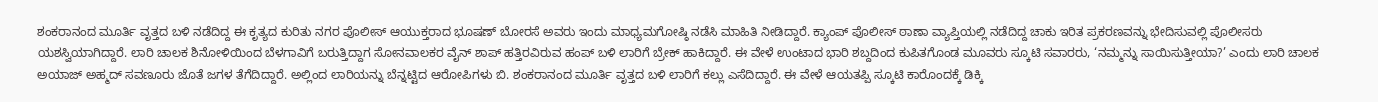ಶಂಕರಾನಂದ ಮೂರ್ತಿ ವೃತ್ತದ ಬಳಿ ನಡೆದಿದ್ದ ಈ ಕೃತ್ಯದ ಕುರಿತು ನಗರ ಪೊಲೀಸ್ ಆಯುಕ್ತರಾದ ಭೂಷಣ್ ಬೋರಸೆ ಅವರು ಇಂದು ಮಾಧ್ಯಮಗೋಷ್ಠಿ ನಡೆಸಿ ಮಾಹಿತಿ ನೀಡಿದ್ದಾರೆ. ಕ್ಯಾಂಪ್ ಪೊಲೀಸ್ ಠಾಣಾ ವ್ಯಾಪ್ತಿಯಲ್ಲಿ ನಡೆದಿದ್ದ ಚಾಕು ಇರಿತ ಪ್ರಕರಣವನ್ನು ಭೇದಿಸುವಲ್ಲಿ ಪೊಲೀಸರು ಯಶಸ್ವಿಯಾಗಿದ್ದಾರೆ. ಲಾರಿ ಚಾಲಕ ಶಿನೋಳಿಯಿಂದ ಬೆಳಗಾವಿಗೆ ಬರುತ್ತಿದ್ದಾಗ ಸೋನವಾಲಕರ ವೈನ್ ಶಾಪ್ ಹತ್ತಿರವಿರುವ ಹಂಪ್ ಬಳಿ ಲಾರಿಗೆ ಬ್ರೇಕ್ ಹಾಕಿದ್ದಾರೆ. ಈ ವೇಳೆ ಉಂಟಾದ ಭಾರಿ ಶಬ್ದದಿಂದ ಕುಪಿತಗೊಂಡ ಮೂವರು ಸ್ಕೂಟಿ ಸವಾರರು, ‘ನಮ್ಮನ್ನು ಸಾಯಿಸುತ್ತೀಯಾ?’ ಎಂದು ಲಾರಿ ಚಾಲಕ ಅಯಾಜ್ ಅಹ್ಮದ್ ಸವಣೂರು ಜೊತೆ ಜಗಳ ತೆಗೆದಿದ್ದಾರೆ. ಅಲ್ಲಿಂದ ಲಾರಿಯನ್ನು ಬೆನ್ನಟ್ಟಿದ ಆರೋಪಿಗಳು ಬಿ. ಶಂಕರಾನಂದ ಮೂರ್ತಿ ವೃತ್ತದ ಬಳಿ ಲಾರಿಗೆ ಕಲ್ಲು ಎಸೆದಿದ್ದಾರೆ. ಈ ವೇಳೆ ಆಯತಪ್ಪಿ ಸ್ಕೂಟಿ ಕಾರೊಂದಕ್ಕೆ ಡಿಕ್ಕಿ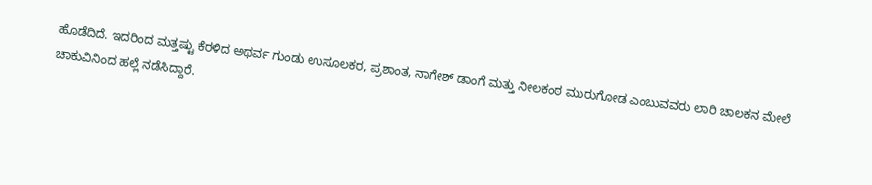ಹೊಡೆದಿದೆ. ಇದರಿಂದ ಮತ್ತಷ್ಟು ಕೆರಳಿದ ಅಥರ್ವ ಗುಂಡು ಉಸೂಲಕರ, ಪ್ರಶಾಂತ, ನಾಗೇಶ್ ಡಾಂಗೆ ಮತ್ತು ನೀಲಕಂಠ ಮುರುಗೋಡ ಎಂಬುವವರು ಲಾರಿ ಚಾಲಕನ ಮೇಲೆ ಚಾಕುವಿನಿಂದ ಹಲ್ಲೆ ನಡೆಸಿದ್ದಾರೆ.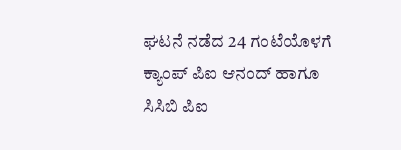ಘಟನೆ ನಡೆದ 24 ಗಂಟೆಯೊಳಗೆ ಕ್ಯಾಂಪ್ ಪಿಐ ಆನಂದ್ ಹಾಗೂ ಸಿಸಿಬಿ ಪಿಐ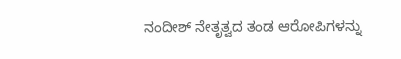ನಂದೀಶ್ ನೇತೃತ್ವದ ತಂಡ ಆರೋಪಿಗಳನ್ನು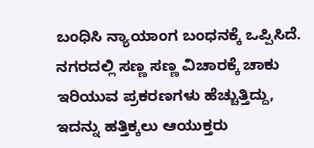ಬಂಧಿಸಿ ನ್ಯಾಯಾಂಗ ಬಂಧನಕ್ಕೆ ಒಪ್ಪಿಸಿದೆ. ನಗರದಲ್ಲಿ ಸಣ್ಣ ಸಣ್ಣ ವಿಚಾರಕ್ಕೆ ಚಾಕು ಇರಿಯುವ ಪ್ರಕರಣಗಳು ಹೆಚ್ಚುತ್ತಿದ್ದು, ಇದನ್ನು ಹತ್ತಿಕ್ಕಲು ಆಯುಕ್ತರು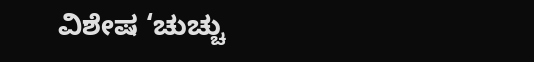ವಿಶೇಷ ‘ಚುಚ್ಚು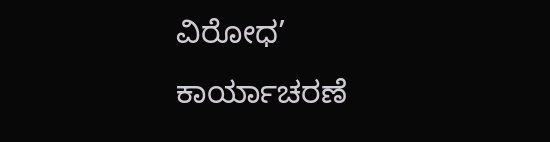ವಿರೋಧ’ ಕಾರ್ಯಾಚರಣೆ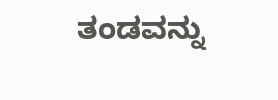ತಂಡವನ್ನು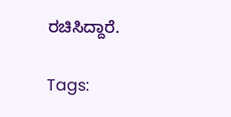ರಚಿಸಿದ್ದಾರೆ.

Tags: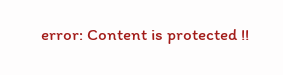error: Content is protected !!